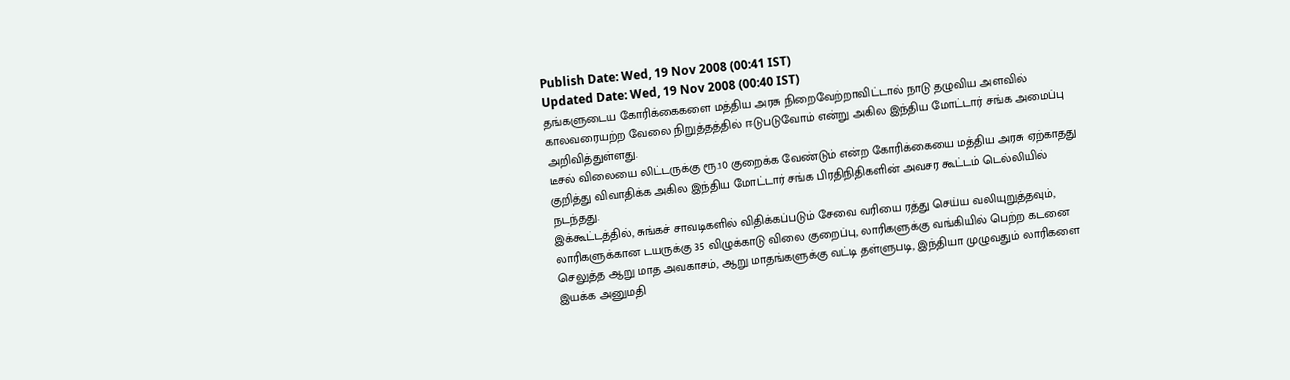Publish Date: Wed, 19 Nov 2008 (00:41 IST)
Updated Date: Wed, 19 Nov 2008 (00:40 IST)
தங்களுடைய கோரிக்கைகளை மத்திய அரசு நிறைவேற்றாவிட்டால் நாடு தழுவிய அளவில் காலவரையற்ற வேலை நிறுத்தத்தில் ஈடுபடுவோம் என்று அகில இந்திய மோட்டார் சங்க அமைப்பு அறிவித்துள்ளது.
டீசல் விலையை லிட்டருக்கு ரூ.10 குறைக்க வேண்டும் என்ற கோரிக்கையை மத்திய அரசு ஏற்காதது குறித்து விவாதிக்க அகில இந்திய மோட்டார் சங்க பிரதிநிதிகளின் அவசர கூட்டம் டெல்லியில் நடந்தது.
இக்கூட்டத்தில், சுங்கச் சாவடிகளில் விதிக்கப்படும் சேவை வரியை ரத்து செய்ய வலியுறுத்தவும், லாரிகளுக்கான டயருக்கு 35 விழுக்காடு விலை குறைப்பு, லாரிகளுக்கு வங்கியில் பெற்ற கடனை செலுத்த ஆறு மாத அவகாசம், ஆறு மாதங்களுக்கு வட்டி தள்ளுபடி, இந்தியா முழுவதும் லாரிகளை இயக்க அனுமதி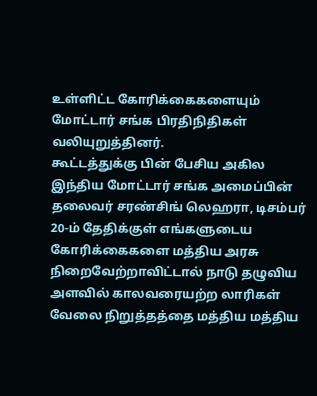உள்ளிட்ட கோரிக்கைகளையும் மோட்டார் சங்க பிரதிநிதிகள் வலியுறுத்தினர்.
கூட்டத்துக்கு பின் பேசிய அகில இந்திய மோட்டார் சங்க அமைப்பின் தலைவர் சரண்சிங் லெஹரா, டிசம்பர் 20-ம் தேதிக்குள் எங்களுடைய கோரிக்கைகளை மத்திய அரசு நிறைவேற்றாவிட்டால் நாடு தழுவிய அளவில் காலவரையற்ற லாரிகள் வேலை நிறுத்தத்தை மத்திய மத்திய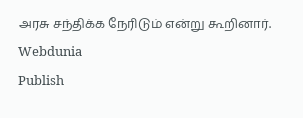அரசு சந்திக்க நேரிடும் என்று கூறினார்.
Webdunia
Publish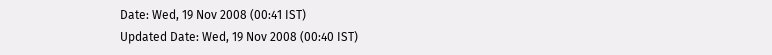Date: Wed, 19 Nov 2008 (00:41 IST)
Updated Date: Wed, 19 Nov 2008 (00:40 IST)